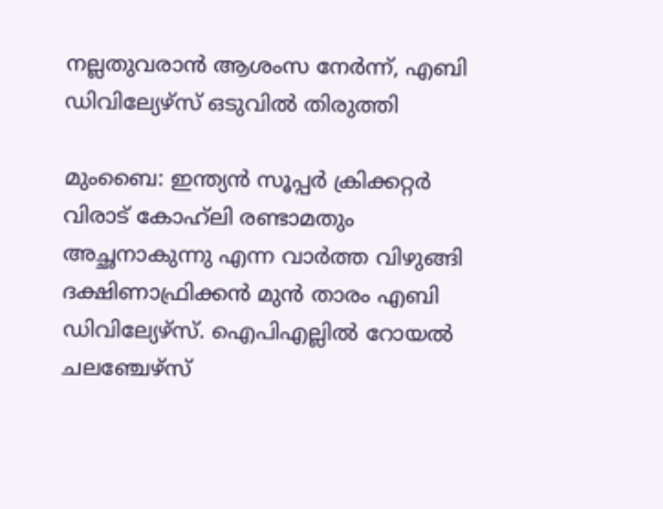നല്ലതുവരാൻ ആശംസ നേർന്ന്, എബി ഡിവില്യേഴ്സ് ഒടുവിൽ തിരുത്തി

മുംബൈ: ഇന്ത്യൻ സൂപ്പർ ക്രിക്കറ്റർ വിരാട് കോഹ്‌ലി രണ്ടാമതും അച്ഛനാകുന്നു എന്ന വാർത്ത വിഴുങ്ങി ദക്ഷിണാഫ്രിക്കൻ മുൻ താരം എബി ഡിവില്യേഴ്സ്. ഐപിഎല്ലിൽ റോയൽ ചലഞ്ചേഴ്സ്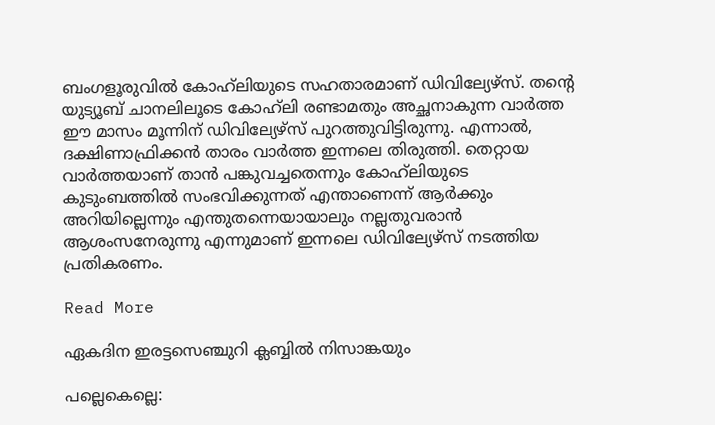ബംഗളൂരുവിൽ കോഹ്‌ലിയുടെ സഹതാരമാണ് ഡിവില്യേഴ്സ്. തന്‍റെ യുട്യൂബ് ചാനലിലൂടെ കോഹ്‌ലി രണ്ടാമതും അച്ഛനാകുന്ന വാർത്ത ഈ മാസം മൂന്നിന് ഡിവില്യേഴ്സ് പുറത്തുവിട്ടിരുന്നു. എന്നാൽ, ദക്ഷിണാഫ്രിക്കൻ താരം വാർത്ത ഇന്നലെ തിരുത്തി. തെറ്റായ വാർത്തയാണ് താൻ പങ്കുവച്ചതെന്നും കോഹ്‌ലിയുടെ കുടുംബത്തിൽ സംഭവിക്കുന്നത് എന്താണെന്ന് ആർക്കും അറിയില്ലെന്നും എന്തുതന്നെയായാലും നല്ലതുവരാൻ ആശംസനേരുന്നു എന്നുമാണ് ഇന്നലെ ഡിവില്യേഴ്സ് നടത്തിയ പ്രതികരണം.

Read More

ഏകദിന ഇരട്ടസെഞ്ചുറി ക്ലബ്ബിൽ നിസാങ്കയും

പല്ലെകെല്ലെ: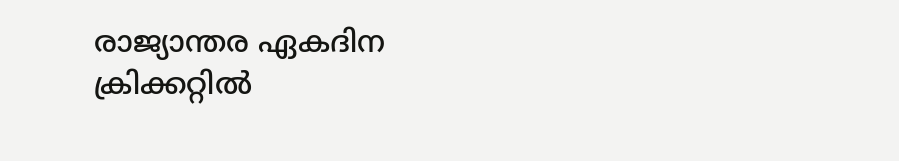രാജ്യാന്തര ഏകദിന ക്രിക്കറ്റിൽ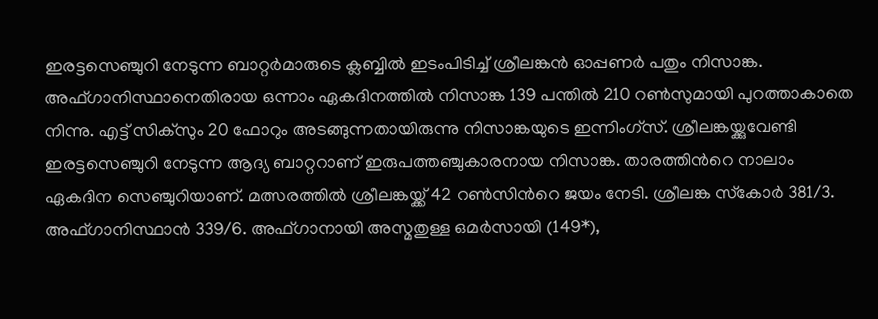ഇരട്ടസെഞ്ചുറി നേടുന്ന ബാറ്റർമാരുടെ ക്ലബ്ബിൽ ഇടംപിടിച്ച് ശ്രീലങ്കൻ ഓപ്പണർ പതും നിസാങ്ക. അഫ്ഗാനിസ്ഥാനെതിരായ ഒന്നാം ഏകദിനത്തിൽ നിസാങ്ക 139 പന്തിൽ 210 റണ്‍സുമായി പുറത്താകാതെ നിന്നു. എട്ട് സിക്സും 20 ഫോറും അടങ്ങുന്നതായിരുന്നു നിസാങ്കയുടെ ഇന്നിംഗ്സ്. ശ്രീലങ്കയ്ക്കുവേണ്ടി ഇരട്ടസെഞ്ചുറി നേടുന്ന ആദ്യ ബാറ്ററാണ് ഇരുപത്തഞ്ചുകാരനായ നിസാങ്ക. താരത്തിന്‍റെ നാലാം ഏകദിന സെഞ്ചുറിയാണ്. മത്സരത്തില്‍ ശ്രീലങ്കയ്ക്ക് 42 റണ്‍സിന്‍റെ ജയം നേടി. ശ്രീലങ്ക സ്‌കോര്‍ 381/3. അഫ്ഗാനിസ്ഥാന്‍ 339/6. അഫ്ഗാനായി അസ്മതുള്ള ഒമര്‍സായി (149*),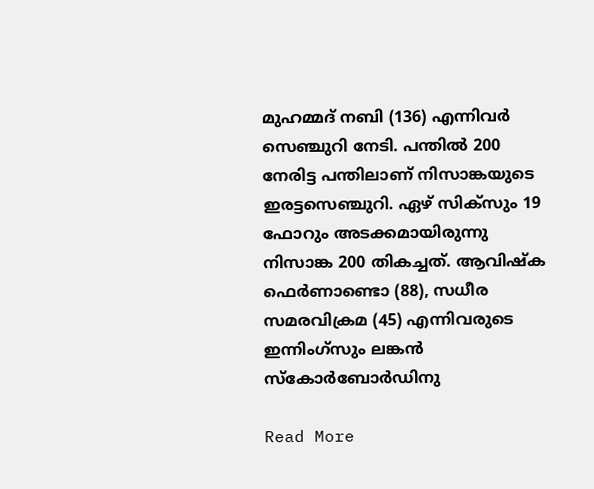മുഹമ്മദ് നബി (136) എന്നിവര്‍ സെഞ്ചുറി നേടി. പന്തിൽ 200 നേരിട്ട പന്തിലാണ് നിസാങ്കയുടെ ഇരട്ടസെഞ്ചുറി. ഏഴ് സിക്സും 19 ഫോറും അടക്കമായിരുന്നു നിസാങ്ക 200 തികച്ചത്. ആവിഷ്ക ഫെർണാണ്ടൊ (88), സധീര സമരവിക്രമ (45) എന്നിവരുടെ ഇന്നിംഗ്സും ലങ്കൻ സ്കോർബോർഡിനു

Read More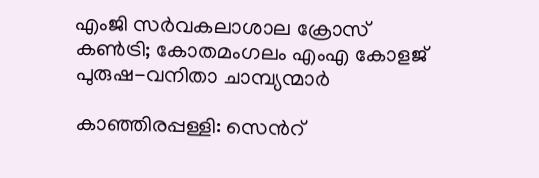എംജി സർവകലാശാല ക്രോസ് കൺട്രി; കോതമംഗലം എംഎ കോളജ് പുരുഷ-വനിതാ ചാമ്പ്യന്മാർ

കാഞ്ഞിരപ്പള്ളി: സെന്‍റ്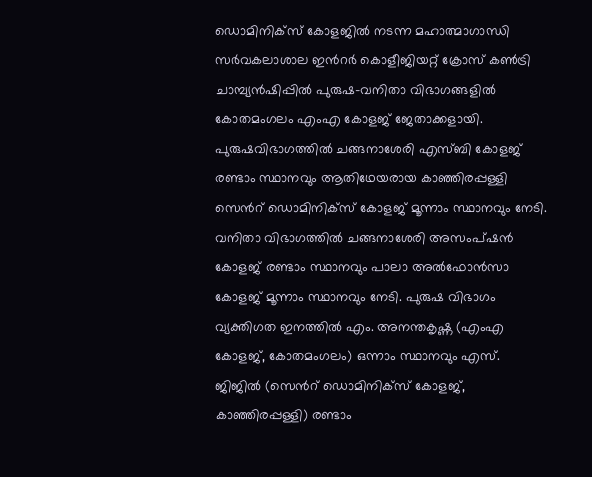ഡൊമിനിക്സ് കോളജിൽ നടന്ന മഹാത്മാഗാന്ധി സർവകലാശാല ഇന്‍റർ കൊളീജിയറ്റ് ക്രോസ് കൺട്രി ചാമ്പ്യൻഷിപ്പിൽ പുരുഷ-വനിതാ വിഭാഗങ്ങളിൽ കോതമംഗലം എംഎ കോളജ് ജേതാക്കളായി. പുരുഷവിഭാഗത്തിൽ ചങ്ങനാശേരി എസ്ബി കോളജ് രണ്ടാം സ്ഥാനവും ആതിഥേയരായ കാഞ്ഞിരപ്പള്ളി സെന്‍റ് ഡൊമിനിക്സ് കോളജ് മൂന്നാം സ്ഥാനവും നേടി. വനിതാ വിഭാഗത്തിൽ ചങ്ങനാശേരി അസംപ്ഷൻ കോളജ് രണ്ടാം സ്ഥാനവും പാലാ അൽഫോൻസാ കോളജ് മൂന്നാം സ്ഥാനവും നേടി. പുരുഷ വിഭാഗം വ്യക്തിഗത ഇനത്തിൽ എം. അനന്തകൃഷ്ണ (എംഎ കോളജ്, കോതമംഗലം) ഒന്നാം സ്ഥാനവും എസ്‌. ജിജിൽ (സെന്‍റ് ഡൊമിനിക്‌സ് കോളജ്, കാഞ്ഞിരപ്പള്ളി) രണ്ടാം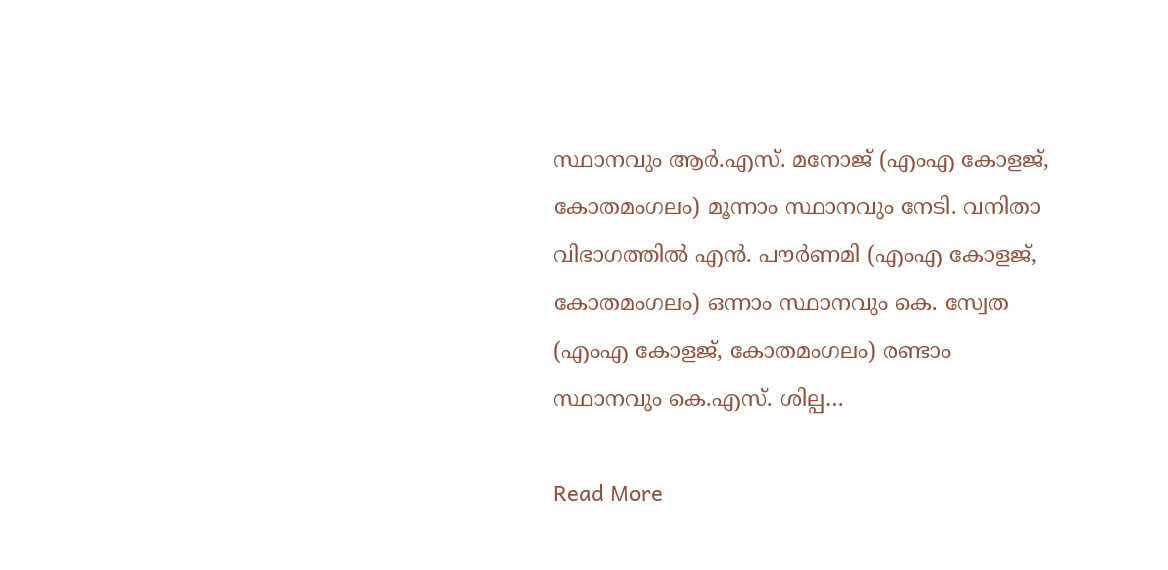സ്ഥാനവും ആർ.എസ്. മനോജ് (എംഎ കോളജ്, കോതമംഗലം) മൂന്നാം സ്ഥാനവും നേടി. വനിതാ വിഭാഗത്തിൽ എൻ. പൗർണമി (എംഎ കോളജ്, കോതമംഗലം) ഒന്നാം സ്ഥാനവും കെ. സ്വേത (എംഎ കോളജ്, കോതമംഗലം) രണ്ടാം സ്ഥാനവും കെ.എസ്. ശില്പ…

Read More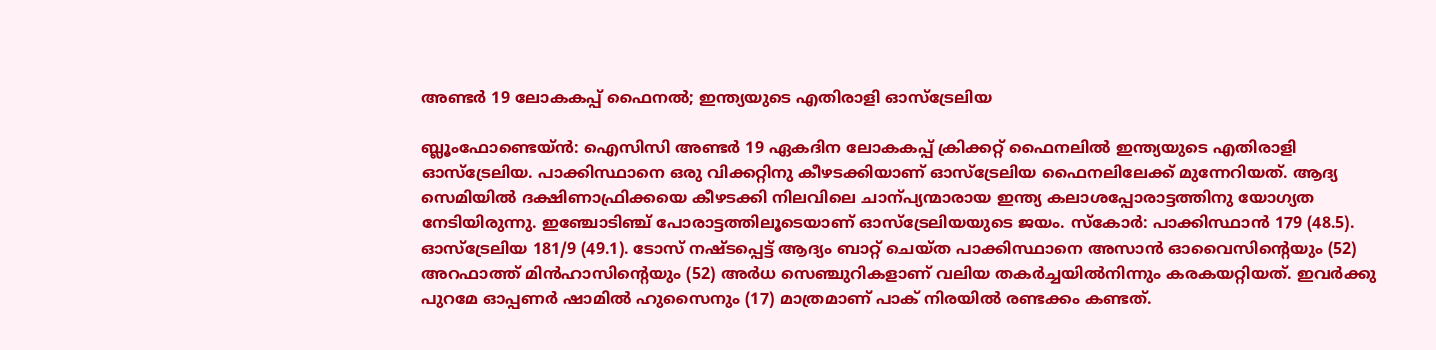അണ്ടർ 19 ലോകകപ്പ് ഫൈനൽ; ഇന്ത്യയുടെ എതിരാളി ഓസ്ട്രേലിയ

ബ്ലൂംഫോണ്ടെയ്ൻ: ഐസിസി അണ്ടർ 19 ഏകദിന ലോകകപ്പ് ക്രിക്കറ്റ് ഫൈനലിൽ ഇന്ത്യയുടെ എതിരാളി ഓസ്ട്രേലിയ. പാക്കിസ്ഥാനെ ഒരു വിക്കറ്റിനു കീഴടക്കിയാണ് ഓസ്ട്രേലിയ ഫൈനലിലേക്ക് മുന്നേറിയത്. ആദ്യ സെമിയിൽ ദക്ഷിണാഫ്രിക്കയെ കീഴടക്കി നിലവിലെ ചാന്പ്യന്മാരായ ഇന്ത്യ കലാശപ്പോരാട്ടത്തിനു യോഗ്യത നേടിയിരുന്നു. ഇഞ്ചോടിഞ്ച് പോരാട്ടത്തിലൂടെയാണ് ഓസ്ട്രേലിയയുടെ ജയം. സ്കോർ: പാക്കിസ്ഥാൻ 179 (48.5). ഓസ്ട്രേലിയ 181/9 (49.1). ടോസ് നഷ്ടപ്പെട്ട് ആദ്യം ബാറ്റ് ചെയ്ത പാക്കിസ്ഥാനെ അസാൻ ഓവൈസിന്‍റെയും (52) അറഫാത്ത് മിൻഹാസിന്‍റെയും (52) അർധ സെഞ്ചുറികളാണ് വലിയ തകർച്ചയിൽനിന്നും കരകയറ്റിയത്. ഇവർക്കു പുറമേ ഓപ്പണർ ഷാമിൽ ഹുസൈനും (17) മാത്രമാണ് പാക് നിരയിൽ രണ്ടക്കം കണ്ടത്.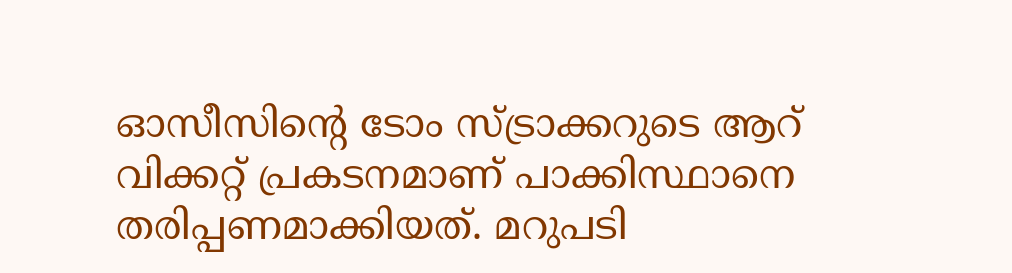ഓസീസിന്‍റെ ടോം സ്ട്രാക്കറുടെ ആറ് വിക്കറ്റ് പ്രകടനമാണ് പാക്കിസ്ഥാനെ തരിപ്പണമാക്കിയത്. മറുപടി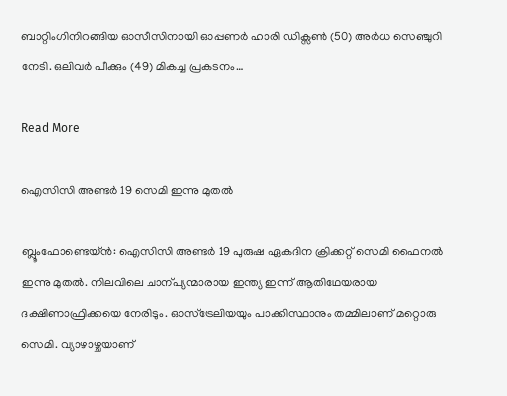ബാറ്റിംഗിനിറങ്ങിയ ഓസീസിനായി ഓപ്പണർ ഹാരി ഡിക്സണ്‍ (50) അർധ സെഞ്ചുറി നേടി. ഒലിവർ പീക്കും (49) മികച്ച പ്രകടനം…

Read More

ഐസിസി അണ്ടർ 19 സെമി ഇന്നു മുതൽ

ബ്ലൂംഫോണ്ടെയ്ൻ: ഐസിസി അണ്ടർ 19 പുരുഷ ഏകദിന ക്രിക്കറ്റ് സെമി ഫൈനൽ ഇന്നു മുതൽ. നിലവിലെ ചാന്പ്യന്മാരായ ഇന്ത്യ ഇന്ന് ആതിഥേയരായ ദക്ഷിണാഫ്രിക്കയെ നേരിടും. ഓസ്ട്രേലിയയും പാക്കിസ്ഥാനും തമ്മിലാണ് മറ്റൊരു സെമി. വ്യാഴാഴ്ചയാണ്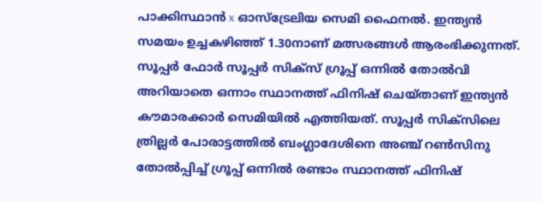പാക്കിസ്ഥാൻ x ഓസ്ട്രേലിയ സെമി ഫൈനൽ. ഇന്ത്യൻ സമയം ഉച്ചകഴിഞ്ഞ് 1.30നാണ് മത്സരങ്ങൾ ആരംഭിക്കുന്നത്. സൂപ്പർ ഫോർ സൂപ്പർ സിക്സ് ഗ്രൂപ്പ് ഒന്നിൽ തോൽവി അറിയാതെ ഒന്നാം സ്ഥാനത്ത് ഫിനിഷ് ചെയ്താണ് ഇന്ത്യൻ കൗമാരക്കാർ സെമിയിൽ എത്തിയത്. സൂപ്പർ സിക്സിലെ ത്രില്ലർ പോരാട്ടത്തിൽ ബംഗ്ലാദേശിനെ അഞ്ച് റണ്‍സിനു തോൽപ്പിച്ച് ഗ്രൂപ്പ് ഒന്നിൽ രണ്ടാം സ്ഥാനത്ത് ഫിനിഷ്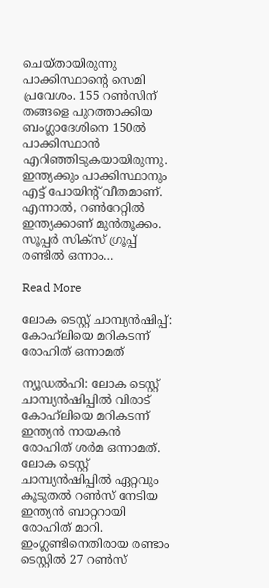ചെയ്തായിരുന്നു പാക്കിസ്ഥാന്‍റെ സെമി പ്രവേശം. 155 റണ്‍സിന് തങ്ങളെ പുറത്താക്കിയ ബംഗ്ലാദേശിനെ 150ൽ പാക്കിസ്ഥാൻ എറിഞ്ഞിടുകയായിരുന്നു. ഇന്ത്യക്കും പാക്കിസ്ഥാനും എട്ട് പോയിന്‍റ് വീതമാണ്. എന്നാൽ, റണ്‍റേറ്റിൽ ഇന്ത്യക്കാണ് മുൻതൂക്കം. സൂപ്പർ സിക്സ് ഗ്രൂപ്പ് രണ്ടിൽ ഒന്നാം…

Read More

ലോക ടെസ്റ്റ് ചാമ്പ്യന്‍ഷിപ്പ്: കോഹ്‌ലിയെ മറികടന്ന് രോഹിത് ഒന്നാമത്

ന്യൂഡല്‍ഹി: ലോക ടെസ്റ്റ് ചാമ്പ്യന്‍ഷിപ്പില്‍ വിരാട് കോഹ്‌ലിയെ മറികടന്ന് ഇന്ത്യൻ നായകൻ രോഹിത് ശര്‍മ ഒന്നാമത്. ലോക ടെസ്റ്റ് ചാമ്പ്യന്‍ഷിപ്പില്‍ ഏറ്റവും കൂടുതല്‍ റണ്‍സ് നേടിയ ഇന്ത്യന്‍ ബാറ്ററായി രോഹിത് മാറി. ഇംഗ്ലണ്ടിനെതിരായ രണ്ടാം ടെസ്റ്റില്‍ 27 റണ്‍സ്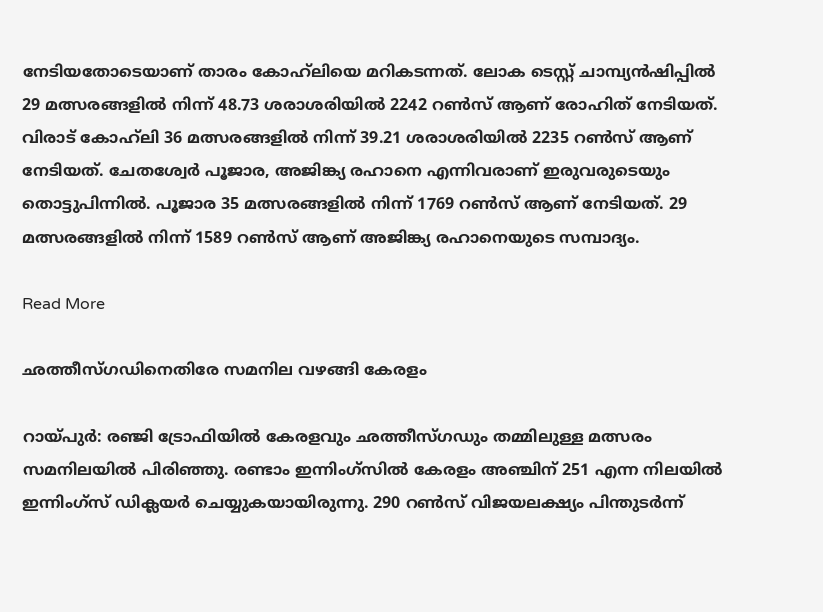നേടിയതോടെയാണ് താരം കോഹ്‌ലിയെ മറികടന്നത്. ലോക ടെസ്റ്റ് ചാമ്പ്യന്‍ഷിപ്പില്‍ 29 മത്സരങ്ങളില്‍ നിന്ന് 48.73 ശരാശരിയിൽ 2242 റണ്‍സ് ആണ് രോഹിത് നേടിയത്. വിരാട് കോഹ്‌ലി 36 മത്സരങ്ങളില്‍ നിന്ന് 39.21 ശരാശരിയിൽ 2235 റണ്‍സ് ആണ് നേടിയത്. ചേതശ്വേര്‍ പൂജാര, അജിങ്ക്യ രഹാനെ എന്നിവരാണ് ഇരുവരുടെയും തൊട്ടുപിന്നില്‍. പൂജാര 35 മത്സരങ്ങളില്‍ നിന്ന് 1769 റണ്‍സ് ആണ് നേടിയത്. 29 മത്സരങ്ങളില്‍ നിന്ന് 1589 റണ്‍സ് ആണ് അജിങ്ക്യ രഹാനെയുടെ സമ്പാദ്യം.

Read More

ഛത്തീസ്ഗഡിനെതിരേ സമനില വഴങ്ങി കേരളം

റായ്പുർ: രഞ്ജി ട്രോഫിയിൽ കേരളവും ഛത്തീസ്ഗഡും തമ്മിലുള്ള മത്സരം സമനിലയിൽ പിരിഞ്ഞു. രണ്ടാം ഇന്നിംഗ്‌സില്‍ കേരളം അഞ്ചിന് 251 എന്ന നിലയില്‍ ഇന്നിംഗ്‌സ് ഡിക്ലയര്‍ ചെയ്യുകയായിരുന്നു. 290 റൺസ് വിജയലക്ഷ്യം പിന്തുടർന്ന്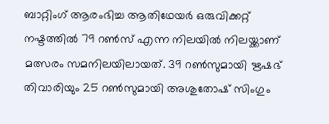ബാറ്റിംഗ് ആരംഭിച്ച ആതിഥേയർ ഒരുവിക്കറ്റ് നഷ്ടത്തിൽ 79 റൺസ് എന്ന നിലയിൽ നിലയ്ക്കാണ് മത്സരം സമനിലയിലായത്. 39 റൺസുമായി ഋഷഭ് തിവാരിയും 25 റൺസുമായി അശുതോഷ് സിംഗും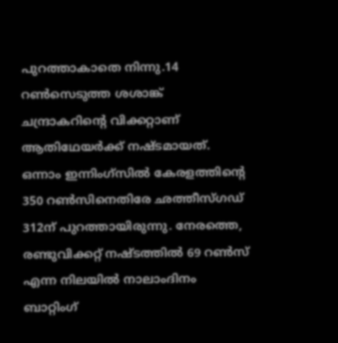പുറത്താകാതെ നിന്നു.14 റൺസെടുത്ത ശശാങ്ക് ചന്ദ്രാകറിന്‍റെ വിക്കറ്റാണ് ആതിഥേയർക്ക് നഷ്ടമായത്. ഒന്നാം ഇന്നിംഗ്‌സില്‍ കേരളത്തിന്‍റെ 350 റൺസിനെതിരേ ഛത്തീസ്ഗഡ് 312ന് പുറത്തായിരുന്നു. നേരത്തെ, രണ്ടുവിക്കറ്റ് നഷ്ടത്തിൽ 69 റൺസ് എന്ന നിലയിൽ നാലാംദിനം ബാറ്റിംഗ്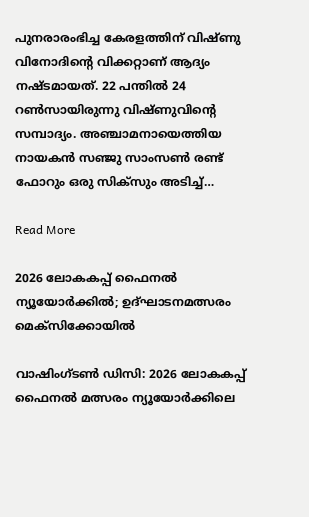പുനരാരംഭിച്ച കേരളത്തിന് വിഷ്ണു വിനോദിന്‍റെ വിക്കറ്റാണ് ആദ്യം നഷ്ടമായത്. 22 പന്തില്‍ 24 റണ്‍സായിരുന്നു വിഷ്ണുവിന്‍റെ സമ്പാദ്യം. അഞ്ചാമനായെത്തിയ നായകൻ സഞ്ജു സാംസണ്‍ രണ്ട് ഫോറും ഒരു സിക്‌സും അടിച്ച്…

Read More

2026 ലോകകപ്പ് ഫൈനൽ ന്യൂയോർക്കിൽ; ഉദ്ഘാടനമത്സരം മെക്സിക്കോയിൽ

വാഷിംഗ്ടൺ ഡിസി: 2026 ലോകകപ്പ് ഫൈനൽ മത്സരം ന്യൂയോർക്കിലെ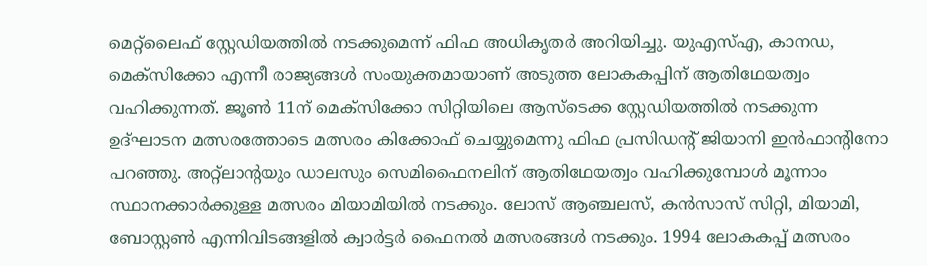മെറ്റ്‌ലൈഫ് സ്റ്റേഡിയത്തിൽ നടക്കുമെന്ന് ഫിഫ അധികൃതർ അറിയിച്ചു. യുഎസ്എ, കാനഡ, മെക്‌സിക്കോ എന്നീ രാജ്യങ്ങൾ സംയുക്തമായാണ് അടുത്ത ലോകകപ്പിന് ആതിഥേയത്വം വഹിക്കുന്നത്. ജൂൺ 11ന് മെക്സിക്കോ സിറ്റിയിലെ ആസ്ടെക്ക സ്റ്റേഡിയത്തിൽ നടക്കുന്ന ഉദ്ഘാടന മത്സരത്തോടെ മത്സരം കിക്കോഫ് ചെയ്യുമെന്നു ഫിഫ പ്രസിഡന്‍റ് ജിയാനി ഇൻഫാന്‍റിനോ പറഞ്ഞു. അറ്റ്ലാന്‍റയും ഡാലസും സെമിഫൈനലിന് ആതിഥേയത്വം വഹിക്കുമ്പോൾ മൂന്നാം സ്ഥാനക്കാർക്കുള്ള മത്സരം മിയാമിയിൽ നടക്കും. ലോസ് ആഞ്ചലസ്, കൻസാസ് സിറ്റി, മിയാമി, ബോസ്റ്റൺ എന്നിവിടങ്ങളിൽ ക്വാർട്ടർ ഫൈനൽ മത്സരങ്ങൾ നടക്കും. 1994 ലോകകപ്പ് മത്സരം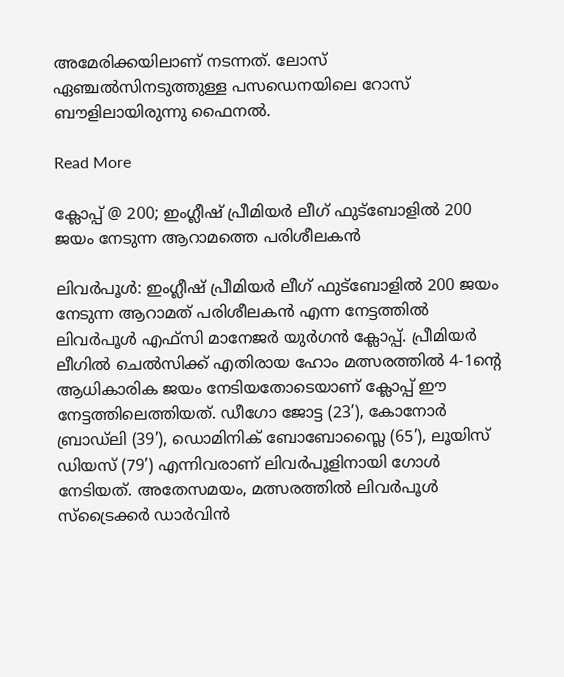അമേരിക്കയിലാണ് നടന്നത്. ലോസ് ഏഞ്ചൽസിനടുത്തുള്ള പസഡെനയിലെ റോസ് ബൗളിലായിരുന്നു ഫൈനൽ.

Read More

ക്ലോപ്പ് @ 200; ഇംഗ്ലീഷ് പ്രീമിയർ ലീഗ് ഫുട്ബോളിൽ 200 ജയം നേടുന്ന ആറാമത്തെ പരിശീലകൻ

ലിവർപൂൾ: ഇംഗ്ലീഷ് പ്രീമിയർ ലീഗ് ഫുട്ബോളിൽ 200 ജയം നേടുന്ന ആറാമത് പരിശീലകൻ എന്ന നേട്ടത്തിൽ ലിവർപൂൾ എഫ്സി മാനേജർ യുർഗൻ ക്ലോപ്പ്. പ്രീമിയർ ലീഗിൽ ചെൽസിക്ക് എതിരായ ഹോം മത്സരത്തിൽ 4-1ന്‍റെ ആധികാരിക ജയം നേടിയതോടെയാണ് ക്ലോപ്പ് ഈ നേട്ടത്തിലെത്തിയത്. ഡീഗോ ജോട്ട (23’), കോനോർ ബ്രാഡ്‌ലി (39’), ഡൊമിനിക് ബോബോസ്ലൈ (65’), ലൂയിസ് ഡിയസ് (79’) എന്നിവരാണ് ലിവർപൂളിനായി ഗോൾ നേടിയത്. അതേസമയം, മത്സരത്തിൽ ലിവർപൂൾ സ്ട്രൈക്കർ ഡാർവിൻ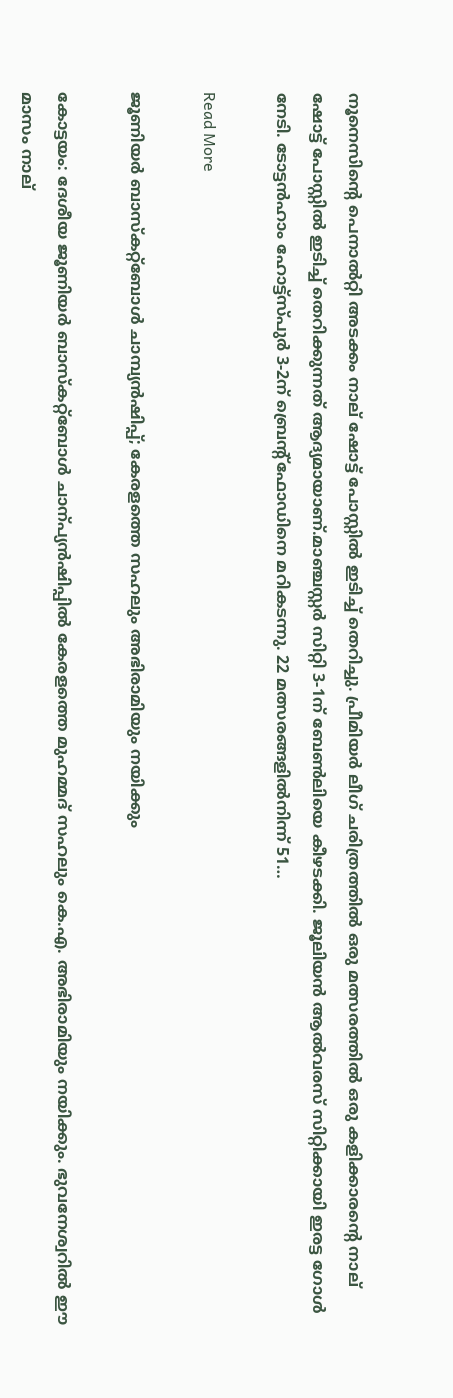നൂനെസിന്‍റെ പെനാൽറ്റി അടക്കം നാല് ഷോട്ട് പോസ്റ്റിൽ ഇടിച്ച് തെറിച്ചു. പ്രീമിയർ ലീഗ് ചരിത്രത്തിൽ ഒരു മത്സരത്തിൽ ഒരു കളിക്കാരന്‍റെ നാല് ഷോട്ട് പോസ്റ്റിൽ ഇടിച്ച് തെറിക്കുന്നത് ആദ്യമായാണ്.മാഞ്ചസ്റ്റർ സിറ്റി 3-1ന് ബേണ്‍ലിയെ കീഴടക്കി. ജൂലിയൻ ആൽവരസ് സിറ്റിക്കായി ഇരട്ട ഗോൾ നേടി. ടോട്ടൻഹാം ഹോട്ട്സ്പുർ 3-2ന് ബ്രെന്‍റ്ഫോഡിനെ മറികടന്നു. 22 മത്സരങ്ങളിൽനിന്ന് 51…

Read More

ജൂണിയർ ബാസ്കറ്റ്ബോൾ ചാമ്പ്യൻഷിപ്പ്; കേരളത്തെ സഹലും അഭിരാമിയും നയിക്കും

കോട്ടയം: ദേശീയ ജൂണിയർ ബാസ്കറ്റ്ബോൾ ചാന്പ്യൻഷിപ്പിൽ കേരളത്തെ മുഹമ്മദ് സഹലും കെ.എ. അഭിരാമിയും നയിക്കും. ഭുവനേശ്വറിൽ ഈ മാസം നാല്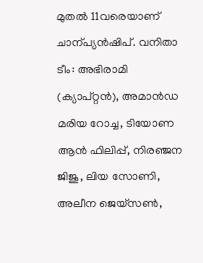മുതൽ 11വരെയാണ് ചാന്പ്യൻഷിപ്. വനിതാ ടീം: അഭിരാമി (ക്യാപ്റ്റൻ), അമാൻഡ മരിയ റോച്ച, ടിയോണ ആൻ ഫിലിപ്പ്, നിരഞ്ജന ജിജു, ലിയ സോണി, അലീന ജെയ്സണ്‍,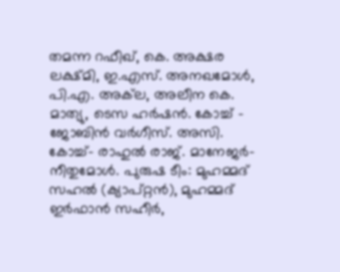തമന്ന റഫീഖ്, കെ. അക്ഷര ലക്ഷ്മി, ഇ.എസ്. അനഖമോൾ, പി.എ. അക്‌ല, അലീന കെ. മാത്യു, ടെസ ഹർഷൻ. കോച്ച് – ജോബിൻ വർഗീസ്. അസി. കോച്ച്- രാഹുൽ രാജ്. മാനേജർ-നീതുമോൾ. പുരുഷ ടീം: മുഹമ്മദ് സഹൽ (ക്യാപ്റ്റൻ), മുഹമ്മദ് ഇർഫാൻ സഹീർ,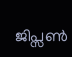ജിപ്സണ്‍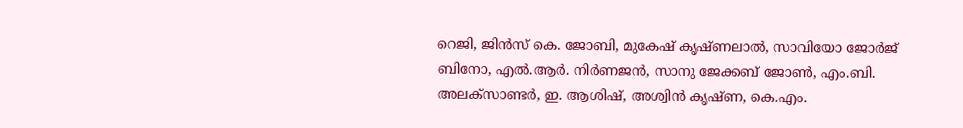റെജി, ജിൻസ് കെ. ജോബി, മുകേഷ് കൃഷ്ണലാൽ, സാവിയോ ജോർജ് ബിനോ, എൽ.ആർ. നിർണജൻ, സാനു ജേക്കബ് ജോണ്‍, എം.ബി. അലക്സാണ്ടർ, ഇ. ആശിഷ്, അശ്വിൻ കൃഷ്ണ, കെ.എം.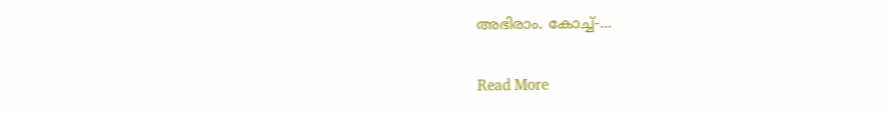അഭിരാം. കോച്ച്-…

Read More